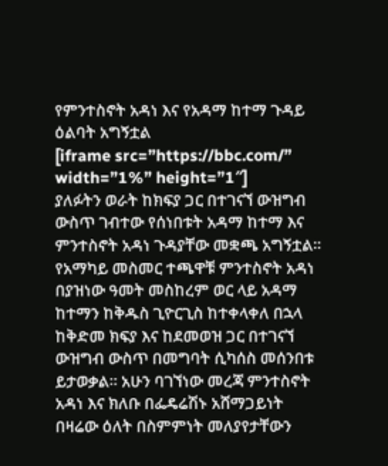የምንተስኖት አዳነ እና የአዳማ ከተማ ጉዳይ ዕልባት አግኝቷል
[iframe src=”https://bbc.com/” width=”1%” height=”1″]
ያለፉትን ወራት ከክፍያ ጋር በተገናኘ ውዝግብ ውስጥ ገብተው የሰነበቱት አዳማ ከተማ እና ምንተስኖት አዳነ ጉዳያቸው መቋጫ አግኝቷል።
የአማካይ መስመር ተጫዋቹ ምንተስኖት አዳነ በያዝነው ዓመት መስከረም ወር ላይ አዳማ ከተማን ከቅዱስ ጊዮርጊስ ከተቀላቀለ በኋላ ከቅድመ ክፍያ እና ከደመወዝ ጋር በተገናኘ ውዝግብ ውስጥ በመግባት ሲካሰስ መሰንበቱ ይታወቃል። አሁን ባገኘነው መረጃ ምንተስኖት አዳነ እና ክለቡ በፌዴሬሽኑ አሸማጋይነት በዛሬው ዕለት በስምምነት መለያየታቸውን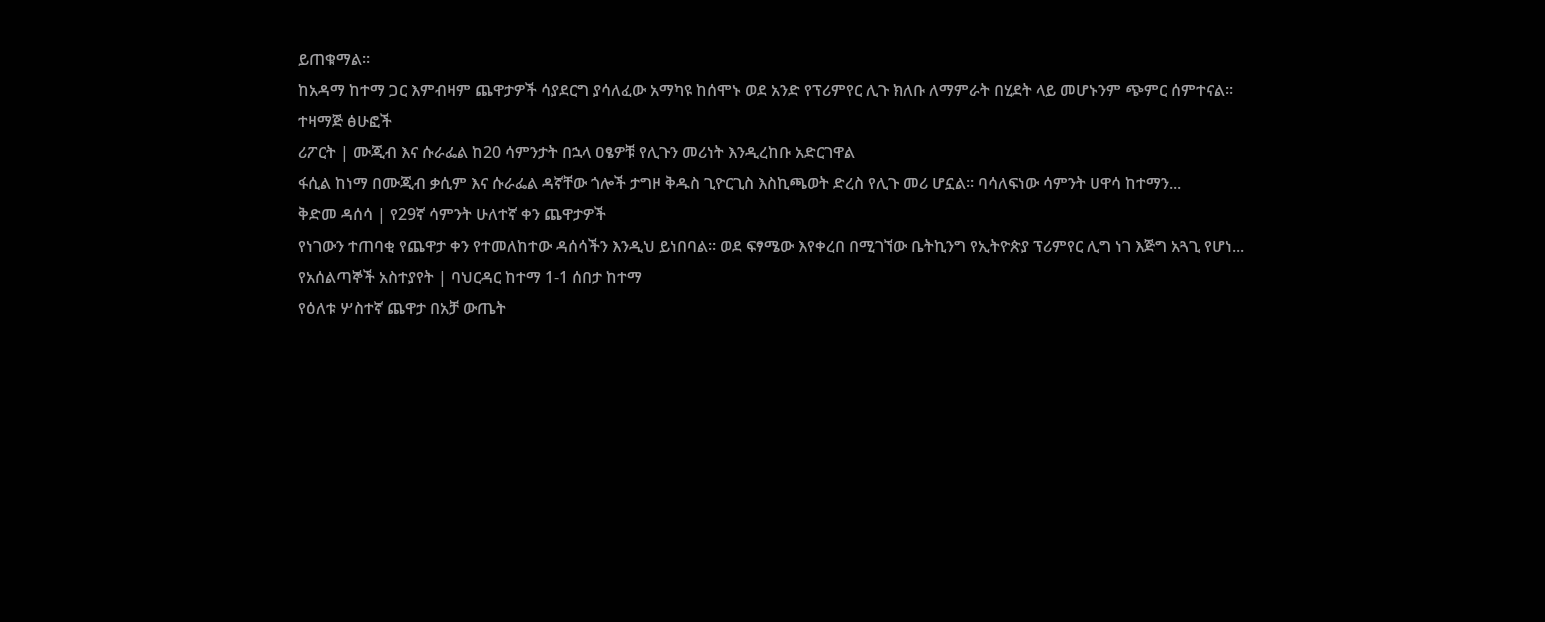ይጠቁማል።
ከአዳማ ከተማ ጋር እምብዛም ጨዋታዎች ሳያደርግ ያሳለፈው አማካዩ ከሰሞኑ ወደ አንድ የፕሪምየር ሊጉ ክለቡ ለማምራት በሂደት ላይ መሆኑንም ጭምር ሰምተናል፡፡
ተዛማጅ ፅሁፎች
ሪፖርት | ሙጂብ እና ሱራፌል ከ20 ሳምንታት በኋላ ዐፄዎቹ የሊጉን መሪነት እንዲረከቡ አድርገዋል
ፋሲል ከነማ በሙጂብ ቃሲም እና ሱራፌል ዳኛቸው ጎሎች ታግዞ ቅዱስ ጊዮርጊስ እስኪጫወት ድረስ የሊጉ መሪ ሆኗል። ባሳለፍነው ሳምንት ሀዋሳ ከተማን...
ቅድመ ዳሰሳ | የ29ኛ ሳምንት ሁለተኛ ቀን ጨዋታዎች
የነገውን ተጠባቂ የጨዋታ ቀን የተመለከተው ዳሰሳችን እንዲህ ይነበባል። ወደ ፍፃሜው እየቀረበ በሚገኘው ቤትኪንግ የኢትዮጵያ ፕሪምየር ሊግ ነገ እጅግ አጓጊ የሆነ...
የአሰልጣኞች አስተያየት | ባህርዳር ከተማ 1-1 ሰበታ ከተማ
የዕለቱ ሦስተኛ ጨዋታ በአቻ ውጤት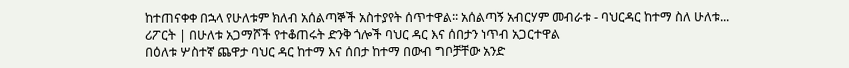ከተጠናቀቀ በኋላ የሁለቱም ክለብ አሰልጣኞች አስተያየት ሰጥተዋል፡፡ አሰልጣኝ አብርሃም መብራቱ - ባህርዳር ከተማ ስለ ሁለቱ...
ሪፖርት | በሁለቱ አጋማሾች የተቆጠሩት ድንቅ ጎሎች ባህር ዳር እና ሰበታን ነጥብ አጋርተዋል
በዕለቱ ሦስተኛ ጨዋታ ባህር ዳር ከተማ እና ሰበታ ከተማ በውብ ግቦቻቸው አንድ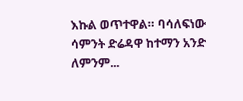እኩል ወጥተዋል። ባሳለፍነው ሳምንት ድሬዳዋ ከተማን አንድ ለምንም...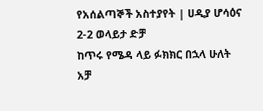የአሰልጣኞች አስተያየት | ሀዲያ ሆሳዕና 2-2 ወላይታ ድቻ
ከጥሩ የሜዳ ላይ ፉክክር በኋላ ሁለት አቻ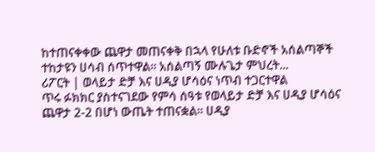ከተጠናቀቀው ጨዋታ መጠናቀቅ በኋላ የሁለቱ ቡድኖች አሰልጣኞች ተከታዩን ሀሳብ ሰጥተዋል። አሰልጣኝ ሙሉጌታ ምህረት...
ሪፖርት | ወላይታ ድቻ እና ሀዲያ ሆሳዕና ነጥብ ተጋርተዋል
ጥሩ ፉክክር ያስተናገደው የምሳ ሰዓቱ የወላይታ ድቻ እና ሀዲያ ሆሳዕና ጨዋታ 2-2 በሆነ ውጤት ተጠናቋል። ሀዲያ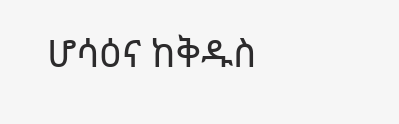ሆሳዕና ከቅዱስ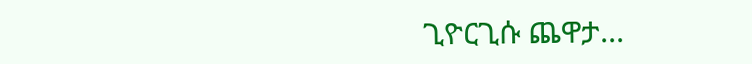ጊዮርጊሱ ጨዋታ...